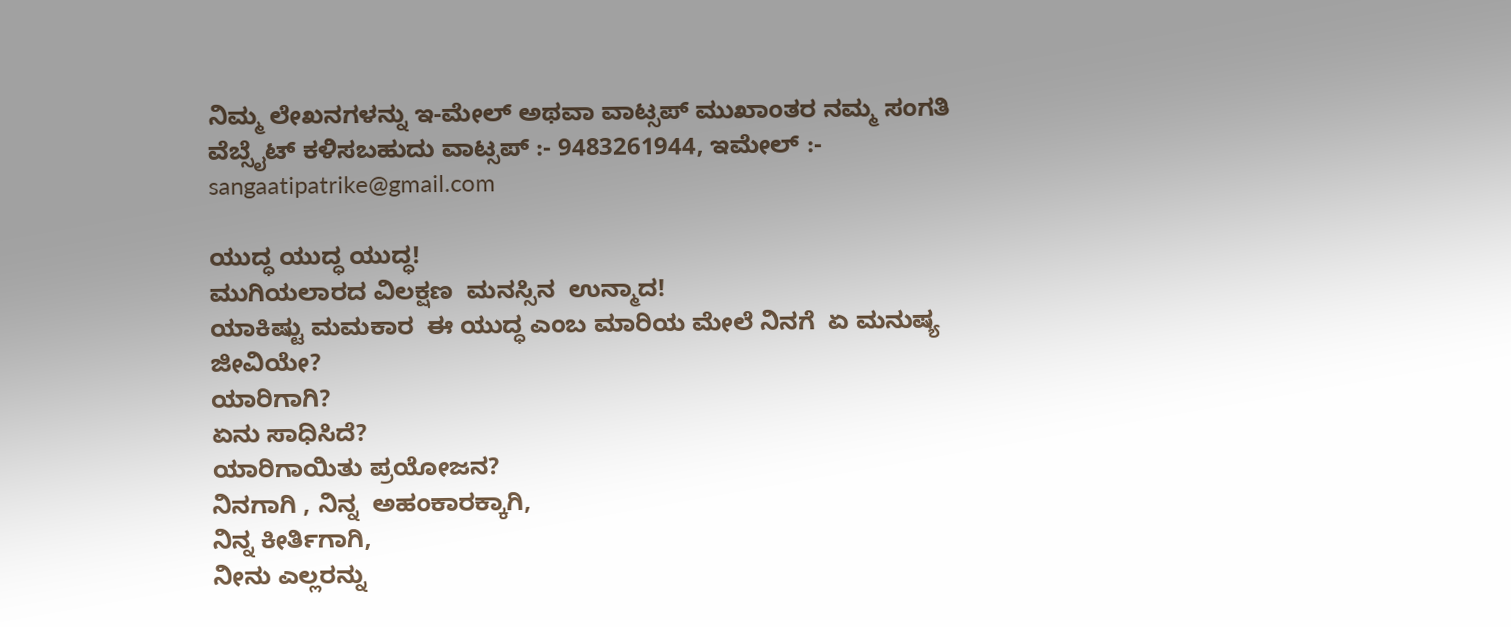ನಿಮ್ಮ ಲೇಖನಗಳನ್ನು ಇ-ಮೇಲ್ ಅಥವಾ ವಾಟ್ಸಪ್ ಮುಖಾಂತರ ನಮ್ಮ ಸಂಗತಿ ವೆಬ್ಸೈಟ್ ಕಳಿಸಬಹುದು ವಾಟ್ಸಪ್‌ :- 9483261944, ಇಮೇಲ್ :- sangaatipatrike@gmail.com

ಯುದ್ಧ ಯುದ್ಧ ಯುದ್ಧ!
ಮುಗಿಯಲಾರದ ವಿಲಕ್ಷಣ  ಮನಸ್ಸಿನ  ಉನ್ಮಾದ!
ಯಾಕಿಷ್ಟು ಮಮಕಾರ  ಈ ಯುದ್ಧ ಎಂಬ ಮಾರಿಯ ಮೇಲೆ ನಿನಗೆ  ಏ ಮನುಷ್ಯ ಜೀವಿಯೇ?
ಯಾರಿಗಾಗಿ?
ಏನು ಸಾಧಿಸಿದೆ?
ಯಾರಿಗಾಯಿತು ಪ್ರಯೋಜನ?
ನಿನಗಾಗಿ , ನಿನ್ನ  ಅಹಂಕಾರಕ್ಕಾಗಿ,
ನಿನ್ನ ಕೀರ್ತಿಗಾಗಿ,
ನೀನು ಎಲ್ಲರನ್ನು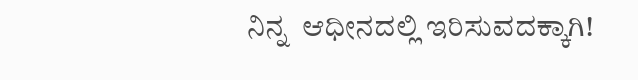ನಿನ್ನ  ಆಧೀನದಲ್ಲಿ ಇರಿಸುವದಕ್ಕಾಗಿ!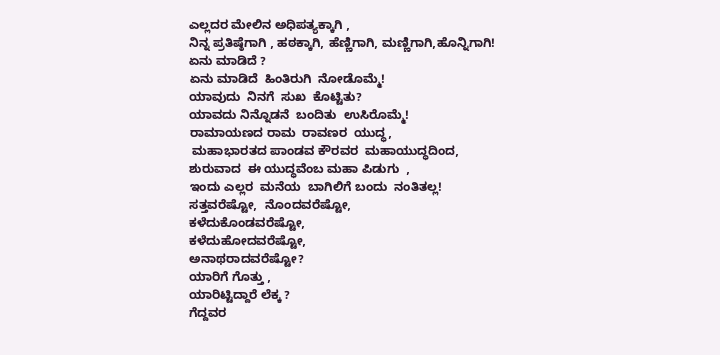ಎಲ್ಲದರ ಮೇಲಿನ ಅಧಿಪತ್ಯಕ್ಕಾಗಿ ,
ನಿನ್ನ ಪ್ರತಿಷ್ಠೆಗಾಗಿ , ಹಠಕ್ಕಾಗಿ, ಹೆಣ್ಣಿಗಾಗಿ, ಮಣ್ಣಿಗಾಗಿ,ಹೊನ್ನಿಗಾಗಿ!
ಏನು ಮಾಡಿದೆ ?
ಏನು ಮಾಡಿದೆ  ಹಿಂತಿರುಗಿ  ನೋಡೊಮ್ಮೆ!
ಯಾವುದು  ನಿನಗೆ  ಸುಖ  ಕೊಟ್ಟಿತು?
ಯಾವದು ನಿನ್ನೊಡನೆ  ಬಂದಿತು  ಉಸಿರೊಮ್ಮೆ!
ರಾಮಾಯಣದ ರಾಮ  ರಾವಣರ  ಯುದ್ಧ,
 ಮಹಾಭಾರತದ ಪಾಂಡವ ಕೌರವರ  ಮಹಾಯುದ್ಧದಿಂದ,
ಶುರುವಾದ  ಈ ಯುದ್ಧವೆಂಬ ಮಹಾ ಪಿಡುಗು  ,
ಇಂದು ಎಲ್ಲರ  ಮನೆಯ  ಬಾಗಿಲಿಗೆ ಬಂದು  ನಂತಿತಲ್ಲ!
ಸತ್ತವರೆಷ್ಟೋ,  ನೊಂದವರೆಷ್ಟೋ,
ಕಳೆದುಕೊಂಡವರೆಷ್ಟೋ,
ಕಳೆದುಹೋದವರೆಷ್ಟೋ,
ಅನಾಥರಾದವರೆಷ್ಟೋ?
ಯಾರಿಗೆ ಗೊತ್ತು ,
ಯಾರಿಟ್ಟಿದ್ದಾರೆ ಲೆಕ್ಕ ?
ಗೆದ್ದವರ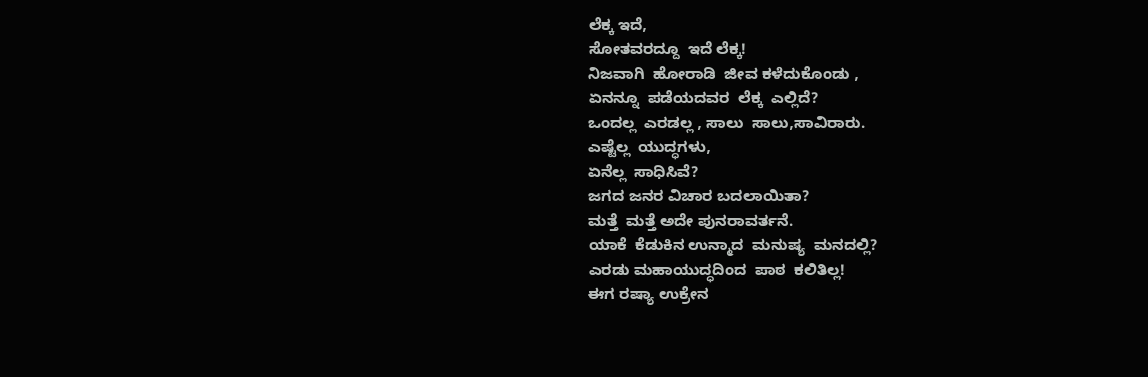ಲೆಕ್ಕ ಇದೆ,
ಸೋತವರದ್ದೂ  ಇದೆ ಲೆಕ್ಕ!
ನಿಜವಾಗಿ  ಹೋರಾಡಿ  ಜೀವ ಕಳೆದುಕೊಂಡು ,
ಏನನ್ನೂ  ಪಡೆಯದವರ  ಲೆಕ್ಕ  ಎಲ್ಲಿದೆ?
ಒಂದಲ್ಲ  ಎರಡಲ್ಲ , ಸಾಲು  ಸಾಲು,ಸಾವಿರಾರು.
ಎಷ್ಟೆಲ್ಲ  ಯುದ್ಧಗಳು,
ಏನೆಲ್ಲ  ಸಾಧಿಸಿವೆ?
ಜಗದ ಜನರ ವಿಚಾರ ಬದಲಾಯಿತಾ?
ಮತ್ತೆ  ಮತ್ತೆ ಅದೇ ಪುನರಾವರ್ತನೆ.
ಯಾಕೆ  ಕೆಡುಕಿನ ಉನ್ಮಾದ  ಮನುಷ್ಯ  ಮನದಲ್ಲಿ?
ಎರಡು ಮಹಾಯುದ್ಧದಿಂದ  ಪಾಠ  ಕಲಿತಿಲ್ಲ!
ಈಗ ರಷ್ಯಾ ಉಕ್ರೇನ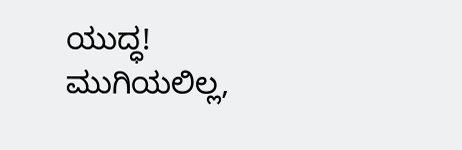ಯುದ್ಧ!
ಮುಗಿಯಲಿಲ್ಲ,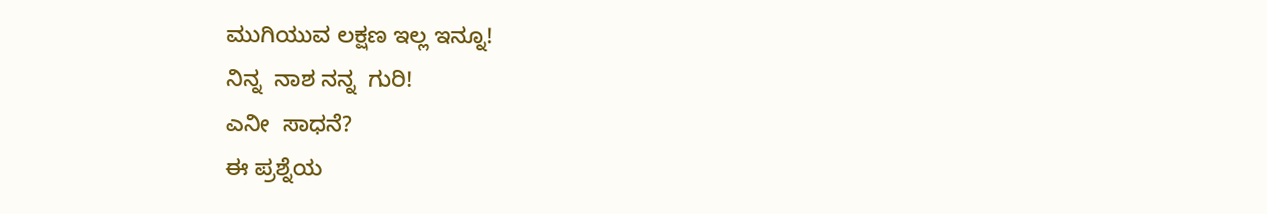ಮುಗಿಯುವ ಲಕ್ಷಣ ಇಲ್ಲ ಇನ್ನೂ!
ನಿನ್ನ  ನಾಶ ನನ್ನ  ಗುರಿ!
ಎನೀ  ಸಾಧನೆ?
ಈ ಪ್ರಶ್ನೆಯ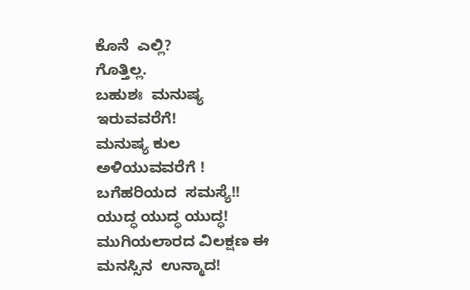ಕೊನೆ  ಎಲ್ಲಿ?
ಗೊತ್ತಿಲ್ಲ.
ಬಹುಶಃ  ಮನುಷ್ಯ  ಇರುವವರೆಗೆ!
ಮನುಷ್ಯ ಕುಲ ಅಳಿಯುವವರೆಗೆ !
ಬಗೆಹರಿಯದ  ಸಮಸ್ಯೆ!!
ಯುದ್ಧ ಯುದ್ಧ ಯುದ್ಧ!
ಮುಗಿಯಲಾರದ ವಿಲಕ್ಷಣ ಈ ಮನಸ್ಸಿನ  ಉನ್ಮಾದ!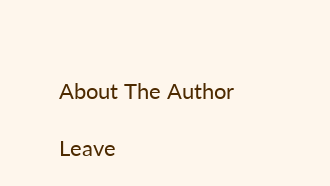About The Author

Leave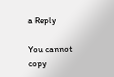a Reply

You cannot copy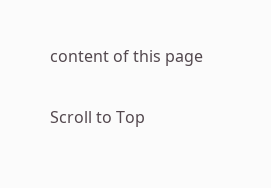content of this page

Scroll to Top